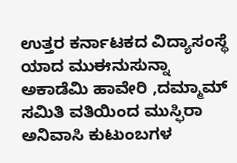ಉತ್ತರ ಕರ್ನಾಟಕದ ವಿದ್ಯಾಸಂಸ್ಥೆ ಯಾದ ಮುಈನುಸುನ್ನಾ ಅಕಾಡೆಮಿ ಹಾವೇರಿ ,ದಮ್ಮಾಮ್ ಸಮಿತಿ ವತಿಯಿಂದ ಮುಸ್ಫಿರಾ ಅನಿವಾಸಿ ಕುಟುಂಬಗಳ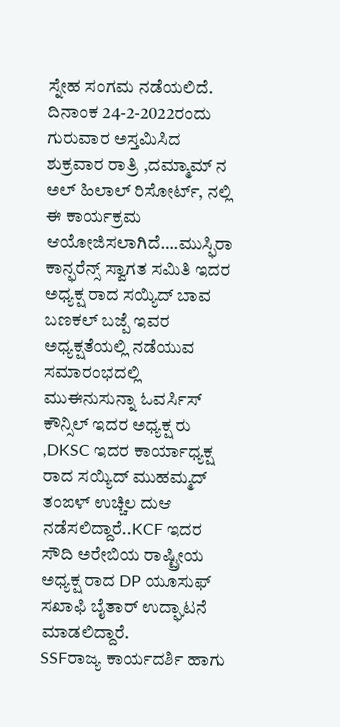ಸ್ನೇಹ ಸಂಗಮ ನಡೆಯಲಿದೆ.
ದಿನಾಂಕ 24-2-2022ರಂದು ಗುರುವಾರ ಅಸ್ತಮಿಸಿದ ಶುಕ್ರವಾರ ರಾತ್ರಿ ,ದಮ್ಮಾಮ್ ನ ಅಲ್ ಹಿಲಾಲ್ ರಿಸೋರ್ಟ್, ನಲ್ಲಿ ಈ ಕಾರ್ಯಕ್ರಮ ಆಯೋಜಿಸಲಾಗಿದೆ….ಮುಸ್ಫಿರಾ ಕಾನ್ಫರೆನ್ಸ್ ಸ್ವಾಗತ ಸಮಿತಿ ಇದರ ಅಧ್ಯಕ್ಷ ರಾದ ಸಯ್ಯಿದ್ ಬಾವ ಬಣಕಲ್ ಬಜ್ಪೆ ಇವರ ಅಧ್ಯಕ್ಷತೆಯಲ್ಲಿ ನಡೆಯುವ ಸಮಾರಂಭದಲ್ಲಿ ಮುಈನುಸುನ್ನಾ ಓವರ್ಸಿಸ್ ಕೌನ್ಸಿಲ್ ಇದರ ಅಧ್ಯಕ್ಷ ರು ,DKSC ಇದರ ಕಾರ್ಯಾಧ್ಯಕ್ಷ ರಾದ ಸಯ್ಯಿದ್ ಮುಹಮ್ಮದ್ ತಂಙಳ್ ಉಚ್ಚಿಲ ದುಆ ನಡೆಸಲಿದ್ದಾರೆ..KCF ಇದರ ಸೌದಿ ಅರೇಬಿಯ ರಾಷ್ಟ್ರೀಯ ಅಧ್ಯಕ್ಷ ರಾದ DP ಯೂಸುಫ್ ಸಖಾಫಿ ಬೈತಾರ್ ಉದ್ಘಾಟನೆ ಮಾಡಲಿದ್ದಾರೆ.
SSFರಾಜ್ಯ ಕಾರ್ಯದರ್ಶಿ ಹಾಗು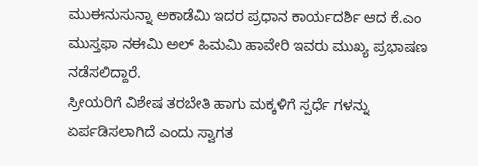ಮುಈನುಸುನ್ನಾ ಅಕಾಡೆಮಿ ಇದರ ಪ್ರಧಾನ ಕಾರ್ಯದರ್ಶಿ ಆದ ಕೆ.ಎಂ ಮುಸ್ತಫಾ ನಈಮಿ ಅಲ್ ಹಿಮಮಿ ಹಾವೇರಿ ಇವರು ಮುಖ್ಯ ಪ್ರಭಾಷಣ ನಡೆಸಲಿದ್ದಾರೆ.
ಸ್ರೀಯರಿಗೆ ವಿಶೇಷ ತರಬೇತಿ ಹಾಗು ಮಕ್ಕಳಿಗೆ ಸ್ಪರ್ಧೆ ಗಳನ್ನು ಏರ್ಪಡಿಸಲಾಗಿದೆ ಎಂದು ಸ್ವಾಗತ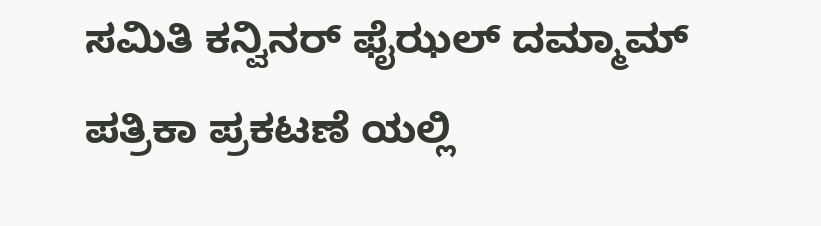ಸಮಿತಿ ಕನ್ವಿನರ್ ಫೈಝಲ್ ದಮ್ಮಾಮ್ ಪತ್ರಿಕಾ ಪ್ರಕಟಣೆ ಯಲ್ಲಿ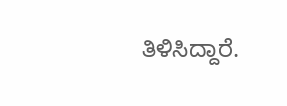ತಿಳಿಸಿದ್ದಾರೆ.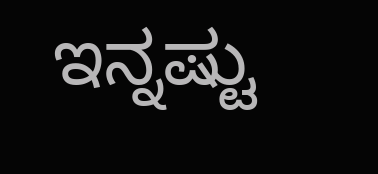ಇನ್ನಷ್ಟು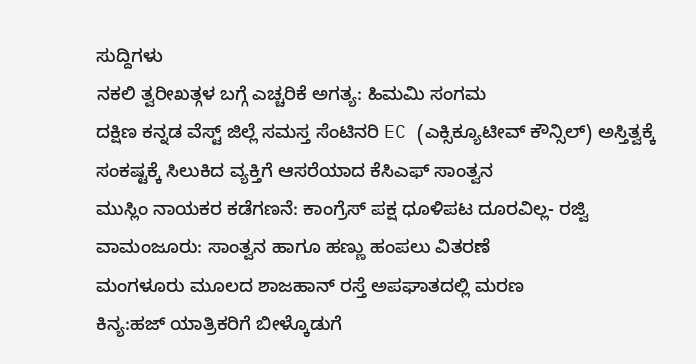ಸುದ್ದಿಗಳು
ನಕಲಿ ತ್ವರೀಖತ್ಗಳ ಬಗ್ಗೆ ಎಚ್ಚರಿಕೆ ಅಗತ್ಯ: ಹಿಮಮಿ ಸಂಗಮ
ದಕ್ಷಿಣ ಕನ್ನಡ ವೆಸ್ಟ್ ಜಿಲ್ಲೆ ಸಮಸ್ತ ಸೆಂಟಿನರಿ EC (ಎಕ್ಸಿಕ್ಯೂಟೀವ್ ಕೌನ್ಸಿಲ್) ಅಸ್ತಿತ್ವಕ್ಕೆ
ಸಂಕಷ್ಟಕ್ಕೆ ಸಿಲುಕಿದ ವ್ಯಕ್ತಿಗೆ ಆಸರೆಯಾದ ಕೆಸಿಎಫ್ ಸಾಂತ್ವನ
ಮುಸ್ಲಿಂ ನಾಯಕರ ಕಡೆಗಣನೆ: ಕಾಂಗ್ರೆಸ್ ಪಕ್ಷ ಧೂಳಿಪಟ ದೂರವಿಲ್ಲ- ರಜ್ವಿ
ವಾಮಂಜೂರು: ಸಾಂತ್ವನ ಹಾಗೂ ಹಣ್ಣು ಹಂಪಲು ವಿತರಣೆ
ಮಂಗಳೂರು ಮೂಲದ ಶಾಜಹಾನ್ ರಸ್ತೆ ಅಪಘಾತದಲ್ಲಿ ಮರಣ
ಕಿನ್ಯ:ಹಜ್ ಯಾತ್ರಿಕರಿಗೆ ಬೀಳ್ಕೊಡುಗೆ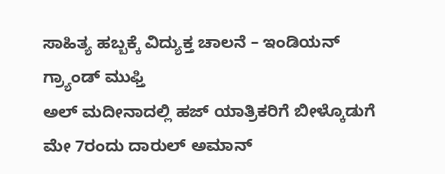ಸಾಹಿತ್ಯ ಹಬ್ಬಕ್ಕೆ ವಿದ್ಯುಕ್ತ ಚಾಲನೆ – ಇಂಡಿಯನ್ ಗ್ರ್ಯಾಂಡ್ ಮುಫ್ತಿ
ಅಲ್ ಮದೀನಾದಲ್ಲಿ ಹಜ್ ಯಾತ್ರಿಕರಿಗೆ ಬೀಳ್ಕೊಡುಗೆ
ಮೇ 7ರಂದು ದಾರುಲ್ ಅಮಾನ್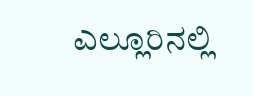ಎಲ್ಲೂರಿನಲ್ಲಿ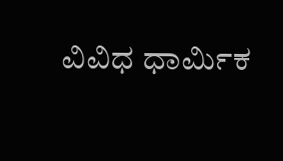ವಿವಿಧ ಧಾರ್ಮಿಕ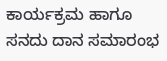ಕಾರ್ಯಕ್ರಮ ಹಾಗೂ ಸನದು ದಾನ ಸಮಾರಂಭ